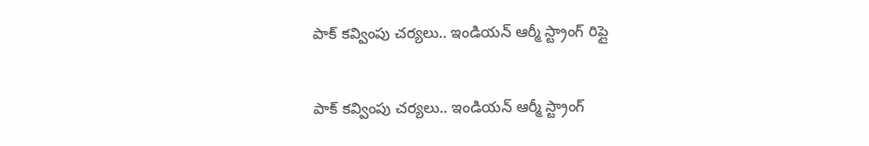పాక్ క‌వ్వింపు చ‌ర్య‌లు.. ఇండియ‌న్ ఆర్మీ స్ట్రాంగ్ రిప్లై

పాక్ క‌వ్వింపు చ‌ర్య‌లు.. ఇండియ‌న్ ఆర్మీ స్ట్రాంగ్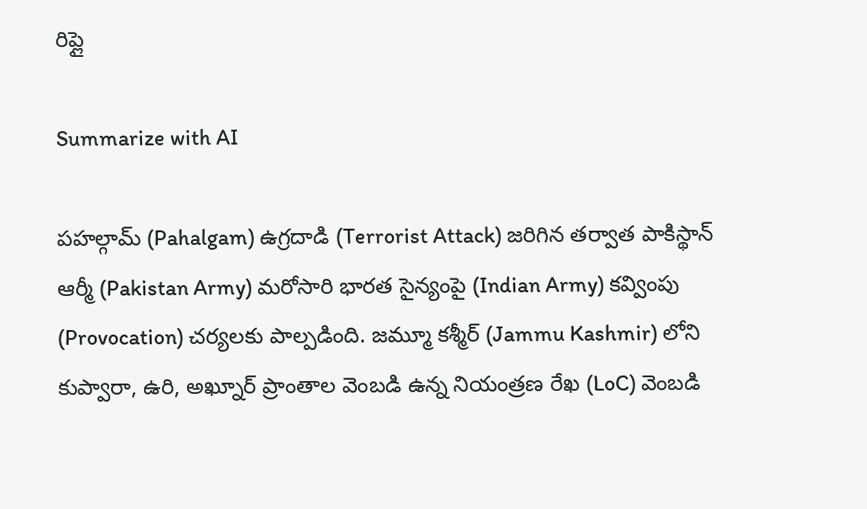రిప్లై

Summarize with AI

పహల్గామ్ (Pahalgam) ఉగ్రదాడి (Terrorist Attack) జరిగిన తర్వాత పాకిస్థాన్ ఆర్మీ (Pakistan Army) మరోసారి భారత సైన్యంపై (Indian Army) కవ్వింపు (Provocation) చర్యలకు పాల్పడింది. జమ్మూ కశ్మీర్‌ (Jammu Kashmir) లోని కుప్వారా, ఉరి, అఖ్నూర్ ప్రాంతాల‌ వెంబ‌డి ఉన్న నియంత్రణ రేఖ (LoC) వెంబడి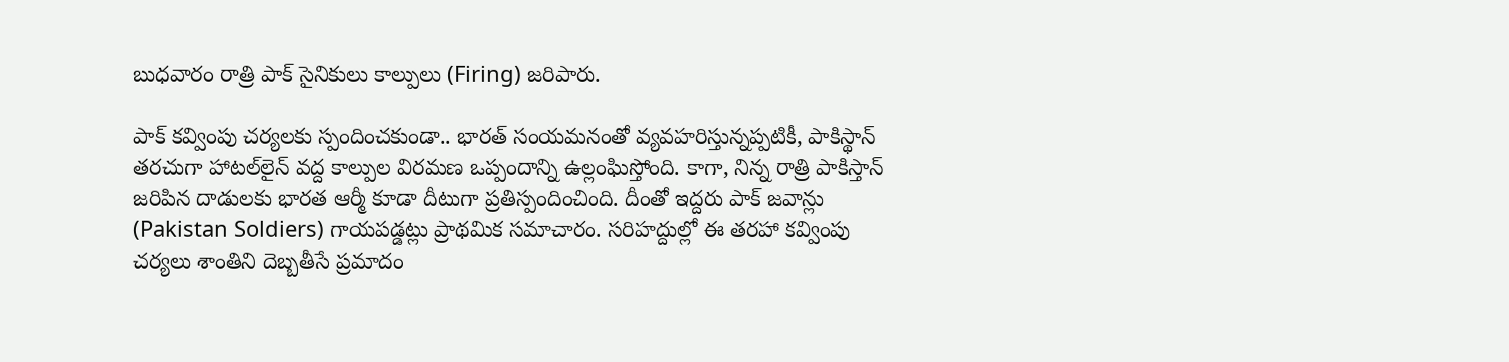బుధ‌వారం రాత్రి పాక్ సైనికులు కాల్పులు (Firing) జరిపారు.

పాక్ క‌వ్వింపు చ‌ర్య‌ల‌కు స్పందించ‌కుండా.. భారత్ సంయమనంతో వ్యవహరిస్తున్నప్పటికీ, పాకిస్థాన్ తరచుగా హాట‌ల్‌లైన్‌ వ‌ద్ద కాల్పుల విరమణ ఒప్పందాన్ని ఉల్లంఘిస్తోంది. కాగా, నిన్న రాత్రి పాకిస్తాన్ జ‌రిపిన దాడుల‌కు భారత ఆర్మీ కూడా దీటుగా ప్రతిస్పందించింది. దీంతో ఇద్దరు పాక్ జవాన్లు (Pakistan Soldiers) గాయపడ్డట్లు ప్రాథ‌మిక‌ సమాచారం. సరిహద్దుల్లో ఈ తరహా కవ్వింపు చర్యలు శాంతిని దెబ్బతీసే ప్రమాదం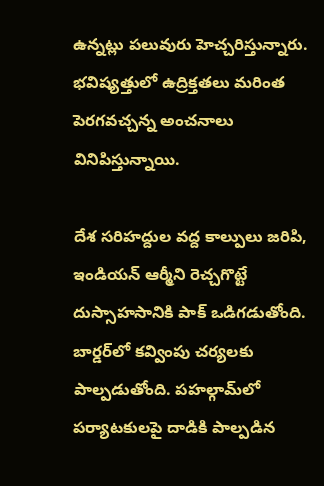ఉన్నట్లు ప‌లువురు హెచ్చరిస్తున్నారు. భవిష్యత్తులో ఉద్రిక్తతలు మరింత పెరగవచ్చన్న అంచనాలు వినిపిస్తున్నాయి.

దేశ స‌రిహ‌ద్దుల వ‌ద్ద కాల్పులు జరిపి, ఇండియ‌న్ ఆర్మీని రెచ్చ‌గొట్టే దుస్సాహసానికి పాక్ ఒడిగ‌డుతోంది. బార్డ‌ర్‌లో క‌వ్వింపు చ‌ర్య‌ల‌కు పాల్ప‌డుతోంది. ప‌హల్గామ్‌లో ప‌ర్యాట‌కుల‌పై దాడికి పాల్ప‌డిన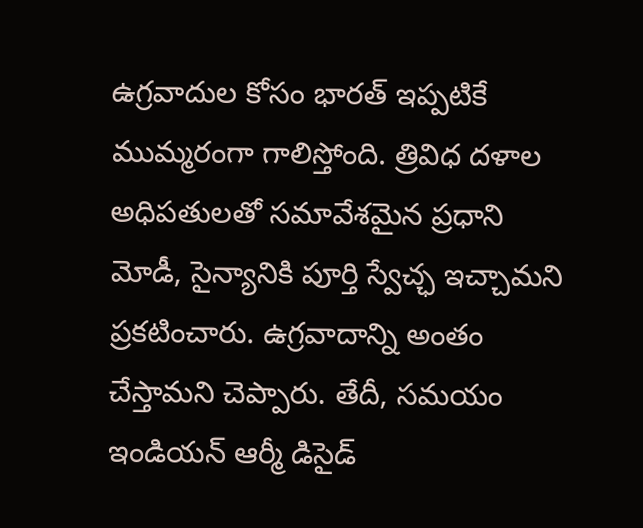ఉగ్రవాదుల కోసం భార‌త్‌ ఇప్ప‌టికే ముమ్మరంగా గాలిస్తోంది. త్రివిధ ద‌ళాల అధిప‌తుల‌తో స‌మావేశ‌మైన ప్ర‌ధాని మోడీ, సైన్యానికి పూర్తి స్వేచ్ఛ ఇచ్చామ‌ని ప్ర‌క‌టించారు. ఉగ్ర‌వాదాన్ని అంతం చేస్తామ‌ని చెప్పారు. తేదీ, స‌మ‌యం ఇండియ‌న్ ఆర్మీ డిసైడ్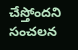చేస్తోంద‌ని సంచ‌ల‌న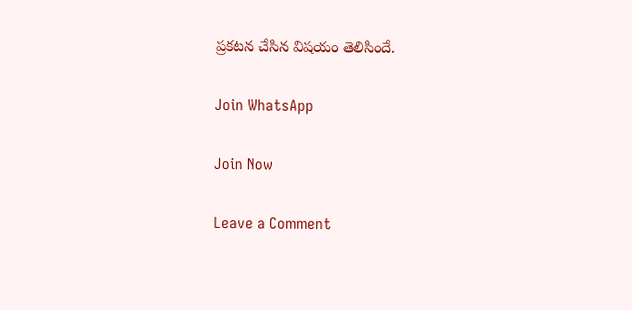ప్ర‌క‌ట‌న చేసిన విష‌యం తెలిసిందే.

Join WhatsApp

Join Now

Leave a Comment